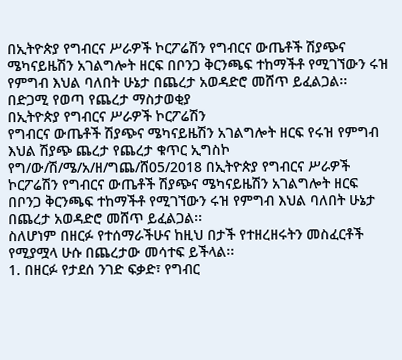በኢትዮጵያ የግብርና ሥራዎች ኮርፖሬሽን የግብርና ውጤቶች ሽያጭና ሜካናይዜሽን አገልግሎት ዘርፍ በቦንጋ ቅርንጫፍ ተከማችቶ የሚገኘውን ሩዝ የምግብ እህል ባለበት ሁኔታ በጨረታ አወዳድሮ መሸጥ ይፈልጋል፡፡
በድጋሚ የወጣ የጨረታ ማስታወቂያ
በኢትዮጵያ የግብርና ሥራዎች ኮርፖሬሽን
የግብርና ውጤቶች ሽያጭና ሜካናይዜሽን አገልግሎት ዘርፍ የሩዝ የምግብ እህል ሽያጭ ጨረታ የጨረታ ቁጥር ኢግስኮ የግ/ው/ሽ/ሜ/አ/ዘ/ግጨ/ሸ05/2018 በኢትዮጵያ የግብርና ሥራዎች ኮርፖሬሽን የግብርና ውጤቶች ሽያጭና ሜካናይዜሽን አገልግሎት ዘርፍ በቦንጋ ቅርንጫፍ ተከማችቶ የሚገኘውን ሩዝ የምግብ እህል ባለበት ሁኔታ በጨረታ አወዳድሮ መሸጥ ይፈልጋል፡፡
ስለሆነም በዘርፉ የተሰማራችሁና ከዚህ በታች የተዘረዘሩትን መስፈርቶች የሚያሟላ ሁሱ በጨረታው መሳተፍ ይችላል፡፡
1. በዘርፉ የታደሰ ንገድ ፍቃድ፣ የግብር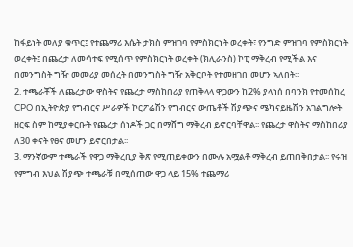ከፋይነት መለያ ቁጥር፤ የተጨማሪ እሴት ታክስ ምዝገባ የምስክርነት ወረቀት፣ የንግድ ምዝገባ የምስክርነት ወረቀት፤ በጨረታ ለመሳተፍ የሚሰጥ የምስክርነት ወረቀት (ክሊራንስ) ኮፒ ማቅረብ የሚችል እና በመንግስት ግዥ መመሪያ መሰረት በመንግስት ግዥ አቅርቦት የተመዘገበ መሆን ኣለበት፡፡
2. ተጫራቾች ለጨረታው ዋስትና የጨረታ ማስከበሪያ የጠቅላላ ዋጋውን ከ2% ያላነሰ በባንክ የተመሰከረ CPO በኢትዮጵያ የግብርና ሥራዎች ኮርፖሬሽን የግብርና ውጤቶች ሽያጭና ሜካናይዜሽን አገልግሎት ዘርፍ ስም ከሚያቀርቡት የጨረታ ሰነዶች ጋር በማሸግ ማቅረብ ይኖርባቸዋል፡፡ የጨረታ ዋስትና ማስከበሪያ ለ30 ቀናት የፀና መሆን ይኖርበታል፡፡
3. ማንኛውም ተጫራች የዋጋ ማቅረቢያ ቅጽ የሚጠይቀውን በሙሉ አሟልቶ ማቅረብ ይጠበቅበታል፡፡ የሩዝ የምግብ እህል ሽያጭ ተጫራቹ በሚሰጠው ዋጋ ላይ 15% ተጨማሪ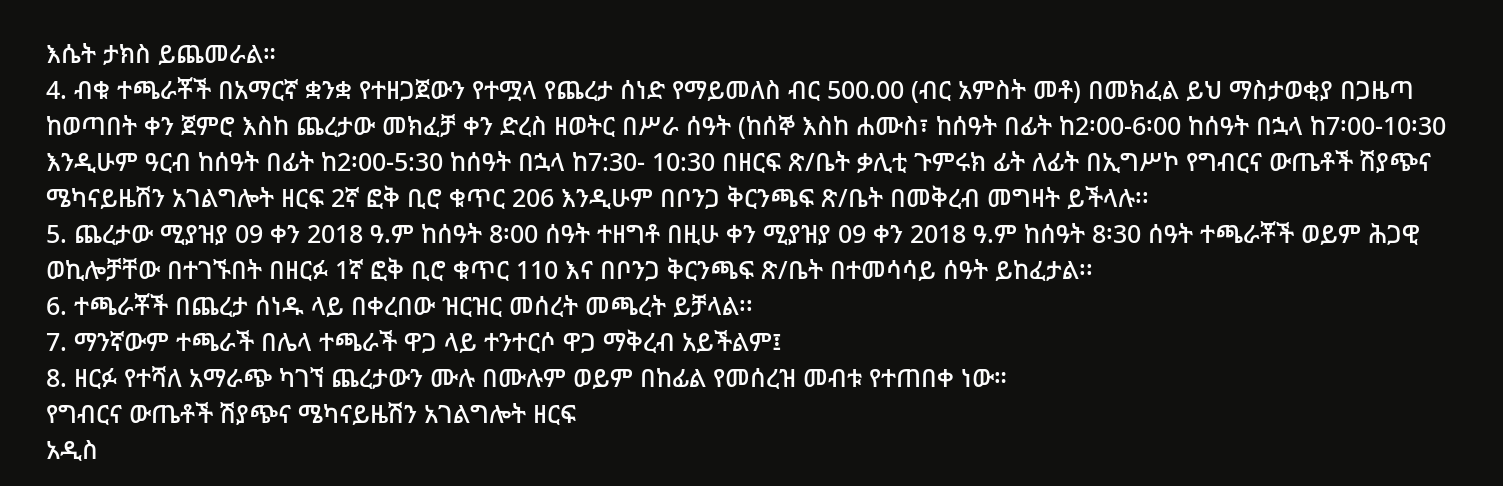እሴት ታክስ ይጨመራል።
4. ብቁ ተጫራቾች በአማርኛ ቋንቋ የተዘጋጀውን የተሟላ የጨረታ ሰነድ የማይመለስ ብር 500.00 (ብር አምስት መቶ) በመክፈል ይህ ማስታወቂያ በጋዜጣ ከወጣበት ቀን ጀምሮ እስከ ጨረታው መክፈቻ ቀን ድረስ ዘወትር በሥራ ሰዓት (ከሰኞ እስከ ሐሙስ፣ ከሰዓት በፊት ከ2፡00-6፡00 ከሰዓት በኋላ ከ7፡00-10፡30 እንዲሁም ዓርብ ከሰዓት በፊት ከ2፡00-5:30 ከሰዓት በኋላ ከ7:30- 10:30 በዘርፍ ጽ/ቤት ቃሊቲ ጉምሩክ ፊት ለፊት በኢግሥኮ የግብርና ውጤቶች ሽያጭና ሜካናይዜሽን አገልግሎት ዘርፍ 2ኛ ፎቅ ቢሮ ቁጥር 206 እንዲሁም በቦንጋ ቅርንጫፍ ጽ/ቤት በመቅረብ መግዛት ይችላሉ፡፡
5. ጨረታው ሚያዝያ 09 ቀን 2018 ዓ.ም ከሰዓት 8፡00 ሰዓት ተዘግቶ በዚሁ ቀን ሚያዝያ 09 ቀን 2018 ዓ.ም ከሰዓት 8፡30 ሰዓት ተጫራቾች ወይም ሕጋዊ ወኪሎቻቸው በተገኙበት በዘርፉ 1ኛ ፎቅ ቢሮ ቁጥር 110 እና በቦንጋ ቅርንጫፍ ጽ/ቤት በተመሳሳይ ሰዓት ይከፈታል፡፡
6. ተጫራቾች በጨረታ ሰነዱ ላይ በቀረበው ዝርዝር መሰረት መጫረት ይቻላል፡፡
7. ማንኛውም ተጫራች በሌላ ተጫራች ዋጋ ላይ ተንተርሶ ዋጋ ማቅረብ አይችልም፤
8. ዘርፉ የተሻለ አማራጭ ካገኘ ጨረታውን ሙሉ በሙሉም ወይም በከፊል የመሰረዝ መብቱ የተጠበቀ ነው።
የግብርና ውጤቶች ሽያጭና ሜካናይዜሽን አገልግሎት ዘርፍ
አዲስ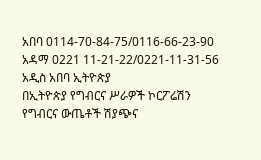አበባ 0114-70-84-75/0116-66-23-90
አዳማ 0221 11-21-22/0221-11-31-56
አዲስ አበባ ኢትዮጵያ
በኢትዮጵያ የግብርና ሥራዎች ኮርፖሬሽን
የግብርና ውጤቶች ሽያጭና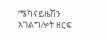ሜካናይዜሽን አገልግሎት ዘርፍ